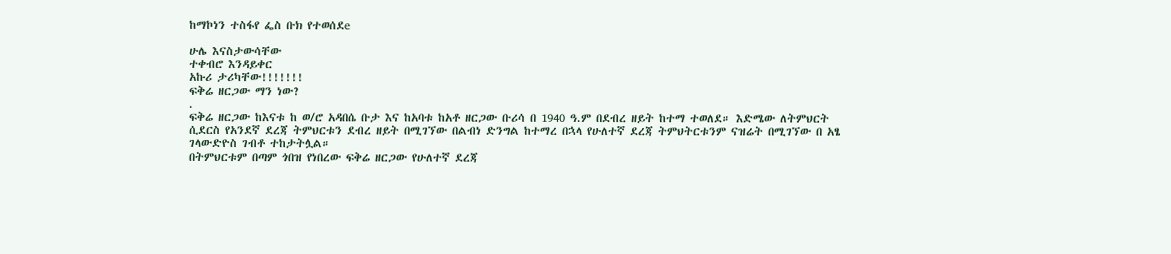ከማኮነን ተስፋየ ፌስ ቡክ የተወሰደe

ሁሌ እናስታውሳቸው
ተቀብሮ እንዳይቀር
አኩሪ ታሪካቸው!!!!!!!
ፍቅሬ ዘርጋው ማን ነው?
.
ፍቅሬ ዘርጋው ከእናቱ ከ ወ/ሮ አዳበሴ ቡታ እና ከአባቱ ከአቶ ዘርጋው ቡሪሳ በ 1940 ዓ.ም በደብረ ዘይት ከተማ ተወለደ። እድሜው ለትምህርት ሲደርስ የአንደኛ ደረጃ ትምህርቱን ደብረ ዘይት በሚገኘው በልብነ ድንግል ከተማረ በኋላ የሁለተኛ ደረጃ ትምህትርቱንም ናዝሬት በሚገኘው በ አፄ ገላውድዮስ ገብቶ ተከታትሏል።
በትምህርቱም በጣም ጎበዝ የነበረው ፍቅሬ ዘርጋው የሁለተኛ ደረጃ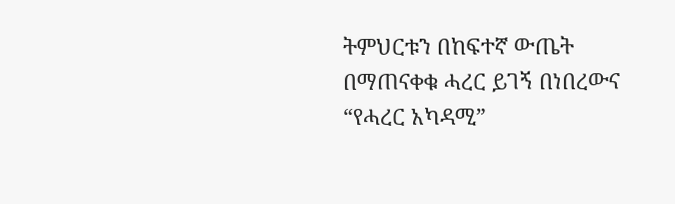ትምህርቱን በከፍተኛ ውጤት በማጠናቀቁ ሓረር ይገኝ በነበረውና “የሓረር አካዳሚ”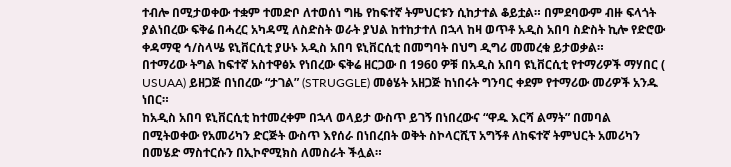ተብሎ በሚታወቀው ተቋም ተመድቦ ለተወሰነ ግዜ የከፍተኛ ትምህርቱን ሲከታተል ቆይቷል። በምደባውም ብዙ ፍላጎት ያልነበረው ፍቅሬ በሓረር አካዳሚ ለስድስት ወራት ያህል ከተከታተለ በኋላ ከዛ ወጥቶ አዲስ አበባ ስድስት ኪሎ የድሮው ቀዳማዊ ኅ/ስላሤ ዩኒቨርሲቲ ያሁኑ አዲስ አበባ ዩኒቨርሲቲ በመግባት በህግ ዲግሪ መመረቁ ይታወቃል።
በተማሪው ትግል ከፍተኛ አስተዋፅኦ የነበረው ፍቅሬ ዘርጋው በ 1960 ዎቹ በአዲስ አበባ ዩኒቨርሲቲ የተማሪዎች ማሃበር ( USUAA) ይዘጋጅ በነበረው “ታገል” (STRUGGLE) መፅሄት አዘጋጅ ከነበሩት ግንባር ቀደም የተማሪው መሪዎች አንዱ ነበር።
ከአዲስ አበባ ዩኒቨርሲቲ ከተመረቀም በኋላ ወላይታ ውስጥ ይገኝ በነበረውና “ዋዱ እርሻ ልማት” በመባል በሚትወቀው የአመሪካን ድርጅት ውስጥ እየሰራ በነበረበት ወቅት ስኮላርሺፕ አግኝቶ ለከፍተኛ ትምህርት አመሪካን በመሄድ ማስተርሱን በኢኮኖሚክስ ለመስራት ችሏል።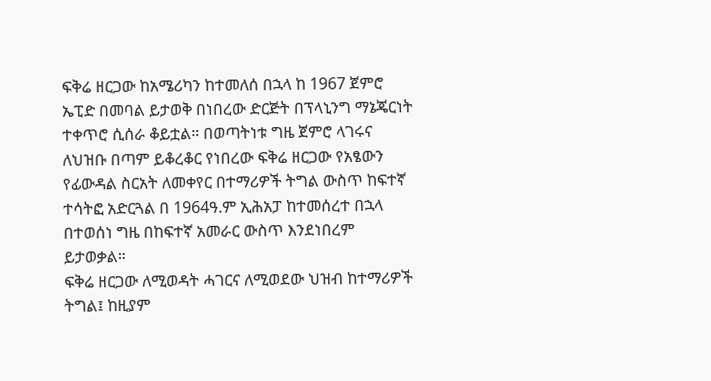ፍቅሬ ዘርጋው ከአሜሪካን ከተመለሰ በኋላ ከ 1967 ጀምሮ ኤፒድ በመባል ይታወቅ በነበረው ድርጅት በፕላኒንግ ማኔጄርነት ተቀጥሮ ሲሰራ ቆይቷል። በወጣትነቱ ግዜ ጀምሮ ላገሩና ለህዝቡ በጣም ይቆረቆር የነበረው ፍቅሬ ዘርጋው የአፄውን የፊውዳል ስርአት ለመቀየር በተማሪዎች ትግል ውስጥ ከፍተኛ ተሳትፎ አድርጓል በ 1964ዓ.ም ኢሕአፓ ከተመሰረተ በኋላ በተወሰነ ግዜ በከፍተኛ አመራር ውስጥ እንደነበረም ይታወቃል።
ፍቅሬ ዘርጋው ለሚወዳት ሓገርና ለሚወደው ህዝብ ከተማሪዎች ትግል፤ ከዚያም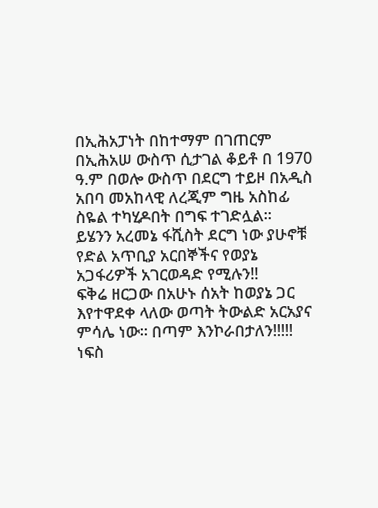በኢሕአፓነት በከተማም በገጠርም በኢሕአሠ ውስጥ ሲታገል ቆይቶ በ 1970 ዓ.ም በወሎ ውስጥ በደርግ ተይዞ በአዲስ አበባ መአከላዊ ለረጂም ግዜ አስከፊ ስዬል ተካሂዶበት በግፍ ተገድሏል።
ይሄንን አረመኔ ፋሺስት ደርግ ነው ያሁኖቹ የድል አጥቢያ አርበኞችና የወያኔ አጋፋሪዎች አገርወዳድ የሚሉን!!
ፍቅሬ ዘርጋው በአሁኑ ሰአት ከወያኔ ጋር እየተዋደቀ ላለው ወጣት ትውልድ አርአያና ምሳሌ ነው። በጣም እንኮራበታለን!!!!!
ነፍስ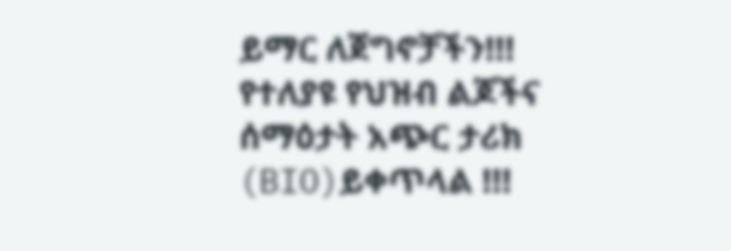ይማር ለጀግኖቻችን!!!
የተለያዩ የህዝብ ልጆችና ሰማዕታት አጭር ታሪክ (BIO)ይቀጥላል !!!